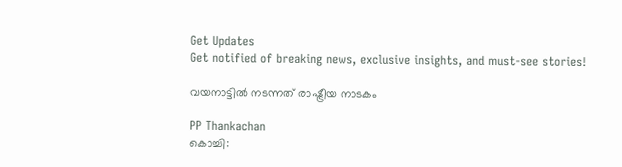Get Updates
Get notified of breaking news, exclusive insights, and must-see stories!

വയനാട്ടില്‍ നടന്നത് രാഷ്ട്രീയ നാടകം

PP Thankachan
കൊച്ചി: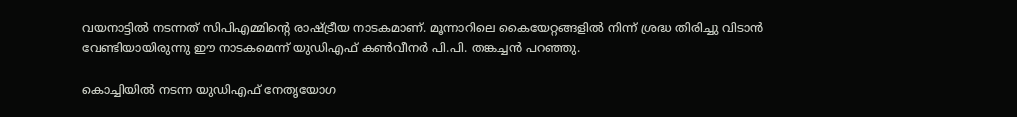വയനാട്ടില്‍ നടന്നത് സിപിഎമ്മിന്റെ രാഷ്ട്രീയ നാടകമാണ്. മൂന്നാറിലെ കൈയേറ്റങ്ങളില്‍ നിന്ന് ശ്രദ്ധ തിരിച്ചു വിടാന്‍ വേണ്ടിയായിരുന്നു ഈ നാടകമെന്ന് യുഡിഎഫ് കണ്‍വീനര്‍ പി.പി. തങ്കച്ചന്‍ പറഞ്ഞു.

കൊച്ചിയില്‍ നടന്ന യുഡിഎഫ് നേതൃയോഗ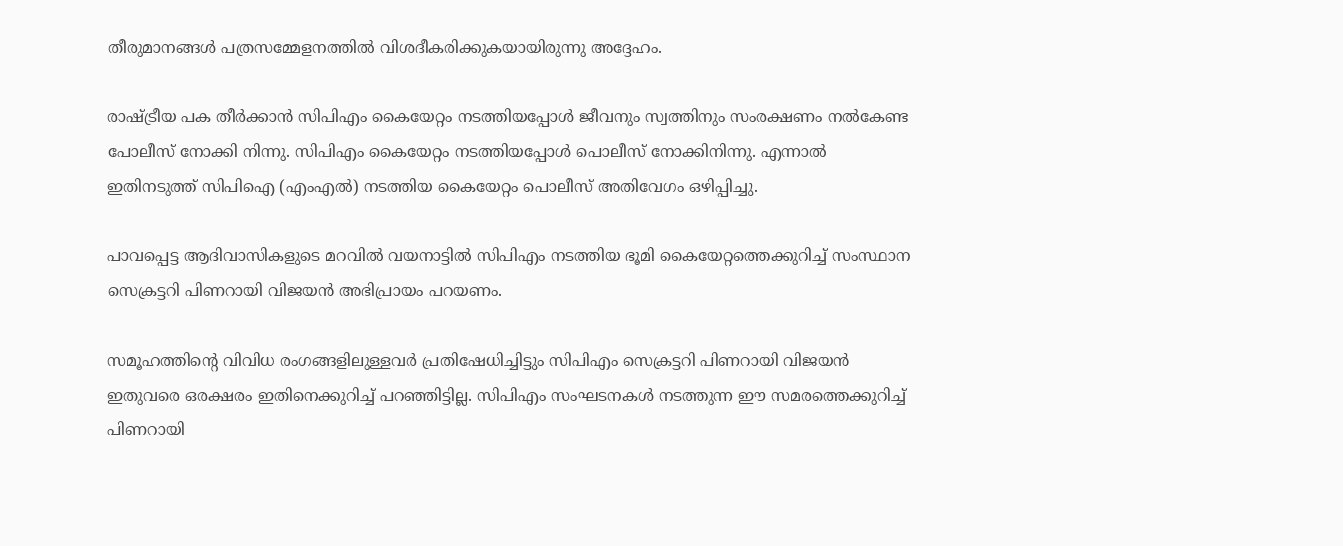തീരുമാനങ്ങള്‍ പത്രസമ്മേളനത്തില്‍ വിശദീകരിക്കുകയായിരുന്നു അദ്ദേഹം.

രാഷ്ട്രീയ പക തീര്‍ക്കാന്‍ സിപിഎം കൈയേറ്റം നടത്തിയപ്പോള്‍ ജീവനും സ്വത്തിനും സംരക്ഷണം നല്‍കേണ്ട പോലീസ് നോക്കി നിന്നു. സിപിഎം കൈയേറ്റം നടത്തിയപ്പോള്‍ പൊലീസ് നോക്കിനിന്നു. എന്നാല്‍ ഇതിനടുത്ത് സിപിഐ (എംഎല്‍) നടത്തിയ കൈയേറ്റം പൊലീസ് അതിവേഗം ഒഴിപ്പിച്ചു.

പാവപ്പെട്ട ആദിവാസികളുടെ മറവില്‍ വയനാട്ടില്‍ സിപിഎം നടത്തിയ ഭൂമി കൈയേറ്റത്തെക്കുറിച്ച് സംസ്ഥാന സെക്രട്ടറി പിണറായി വിജയന്‍ അഭിപ്രായം പറയണം.

സമൂഹത്തിന്റെ വിവിധ രംഗങ്ങളിലുള്ളവര്‍ പ്രതിഷേധിച്ചിട്ടും സിപിഎം സെക്രട്ടറി പിണറായി വിജയന്‍ ഇതുവരെ ഒരക്ഷരം ഇതിനെക്കുറിച്ച് പറഞ്ഞിട്ടില്ല. സിപിഎം സംഘടനകള്‍ നടത്തുന്ന ഈ സമരത്തെക്കുറിച്ച് പിണറായി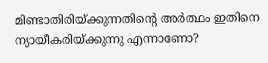മിണ്ടാതിരിയ്ക്കുന്നതിന്റെ അര്‍ത്ഥം ഇതിനെ ന്യായീകരിയ്ക്കുന്നു എന്നാണോ?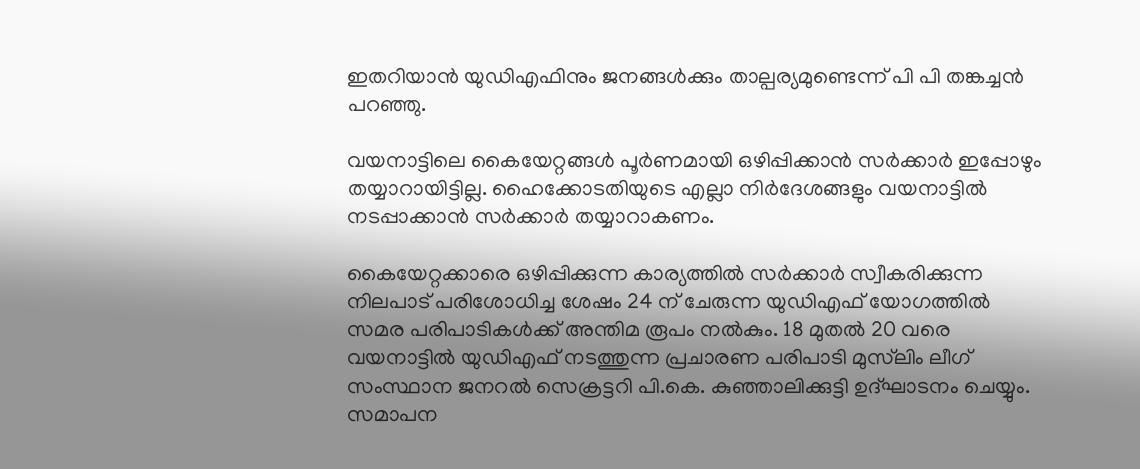ഇതറിയാന്‍ യുഡിഎഫിനും ജനങ്ങള്‍ക്കും താല്പര്യമുണ്ടെന്ന് പി പി തങ്കച്ചന്‍ പറഞ്ഞു.

വയനാട്ടിലെ കൈയേറ്റങ്ങള്‍ പൂര്‍ണമായി ഒഴിപ്പിക്കാന്‍ സര്‍ക്കാര്‍ ഇപ്പോഴും തയ്യാറായിട്ടില്ല. ഹൈക്കോടതിയുടെ എല്ലാ നിര്‍ദേശങ്ങളും വയനാട്ടില്‍ നടപ്പാക്കാന്‍ സര്‍ക്കാര്‍ തയ്യാറാകണം.

കൈയേറ്റക്കാരെ ഒഴിപ്പിക്കുന്ന കാര്യത്തില്‍ സര്‍ക്കാര്‍ സ്വീകരിക്കുന്ന നിലപാട് പരിശോധിച്ച ശേഷം 24 ന് ചേരുന്ന യുഡിഎഫ് യോഗത്തില്‍ സമര പരിപാടികള്‍ക്ക് അന്തിമ രൂപം നല്‍കും. 18 മുതല്‍ 20 വരെ വയനാട്ടില്‍ യുഡിഎഫ് നടത്തുന്ന പ്രചാരണ പരിപാടി മുസ്‌ലിം ലീഗ് സംസ്ഥാന ജനറല്‍ സെക്രട്ടറി പി.കെ. കുഞ്ഞാലിക്കുട്ടി ഉദ്ഘാടനം ചെയ്യും. സമാപന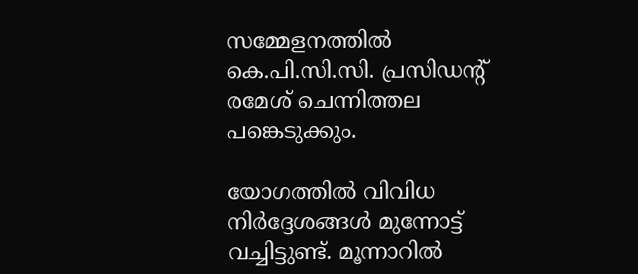സമ്മേളനത്തില്‍ കെ.പി.സി.സി. പ്രസിഡന്റ് രമേശ് ചെന്നിത്തല പങ്കെടുക്കും.

യോഗത്തില്‍ വിവിധ നിര്‍ദ്ദേശങ്ങള്‍ മുന്നോട്ട് വച്ചിട്ടുണ്ട്. മൂന്നാറില്‍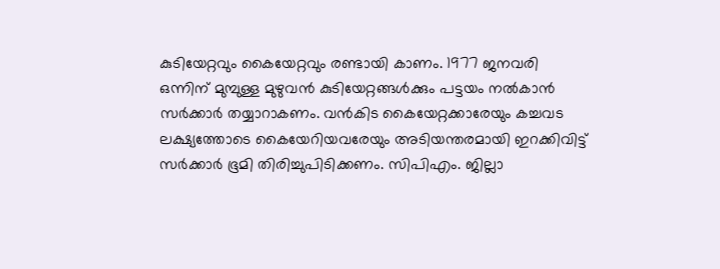കുടിയേറ്റവും കൈയേറ്റവും രണ്ടായി കാണം. 1977 ജനവരി ഒന്നിന് മുമ്പുള്ള മുഴുവന്‍ കുടിയേറ്റങ്ങള്‍ക്കും പട്ടയം നല്‍കാന്‍ സര്‍ക്കാര്‍ തയ്യാറാകണം. വന്‍കിട കൈയേറ്റക്കാരേയും കച്ചവട ലക്ഷ്യത്തോടെ കൈയേറിയവരേയും അടിയന്തരമായി ഇറക്കിവിട്ട് സര്‍ക്കാര്‍ ഭൂമി തിരിച്ചുപിടിക്കണം. സിപിഎം. ജില്ലാ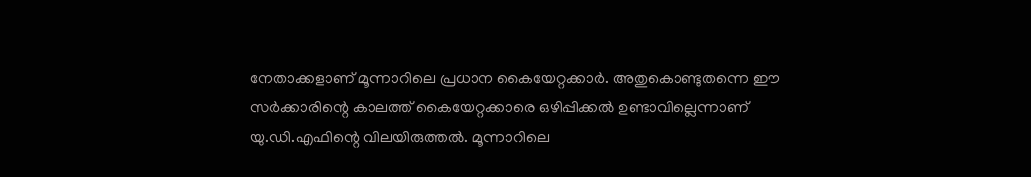നേതാക്കളാണ് മൂന്നാറിലെ പ്രധാന കൈയേറ്റക്കാര്‍. അതുകൊണ്ടുതന്നെ ഈ സര്‍ക്കാരിന്റെ കാലത്ത് കൈയേറ്റക്കാരെ ഒഴിപ്പിക്കല്‍ ഉണ്ടാവില്ലെന്നാണ് യു.ഡി.എഫിന്റെ വിലയിരുത്തല്‍. മൂന്നാറിലെ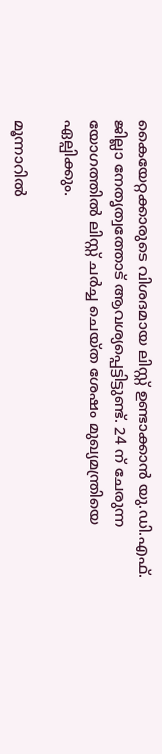കൈയേറ്റക്കാരുടെ വിശദമായ ലിസ്റ്റ് ഉണ്ടാക്കാന്‍ യു.ഡി.എഫ്. ജില്ലാ നേതൃത്വത്തോട് ആവശ്യപ്പെട്ടിട്ടുണ്ട്. 24 ന് ചേരുന്ന യോഗത്തില്‍ ലിസ്റ്റ് ചര്‍ച്ച ചെയ്ത ശേഷം മുഖ്യമന്ത്രിയെ ഏല്പിക്കും.

മൂന്നാറില്‍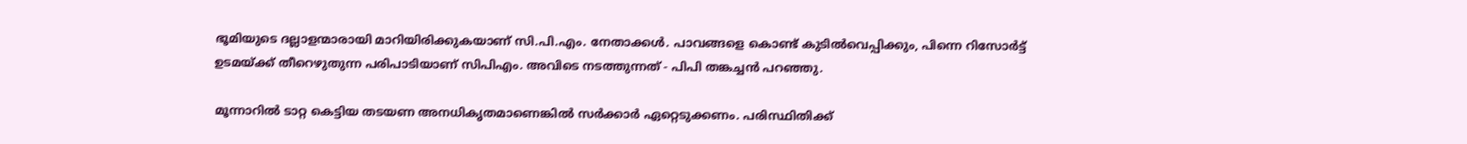ഭൂമിയുടെ ദല്ലാളന്മാരായി മാറിയിരിക്കുകയാണ് സി.പി.എം. നേതാക്കള്‍. പാവങ്ങളെ കൊണ്ട് കുടില്‍വെപ്പിക്കും, പിന്നെ റിസോര്‍ട്ട് ഉടമയ്ക്ക് തീറെഴുതുന്ന പരിപാടിയാണ് സിപിഎം. അവിടെ നടത്തുന്നത് - പിപി തങ്കച്ചന്‍ പറഞ്ഞു.

മൂന്നാറില്‍ ടാറ്റ കെട്ടിയ തടയണ അനധികൃതമാണെങ്കില്‍ സര്‍ക്കാര്‍ ഏറ്റെടുക്കണം. പരിസ്ഥിതിക്ക്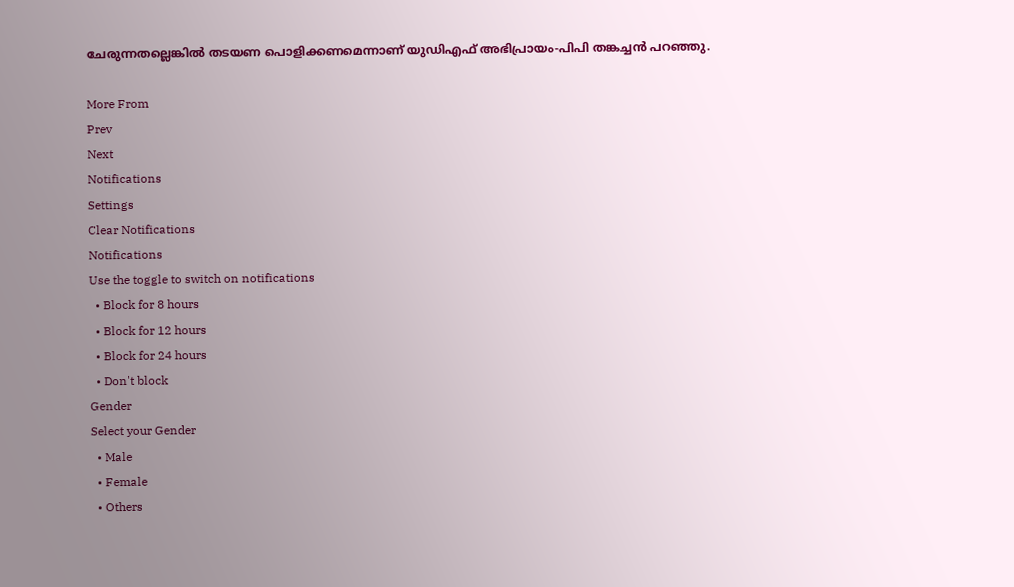ചേരുന്നതല്ലെങ്കില്‍ തടയണ പൊളിക്കണമെന്നാണ് യുഡിഎഫ് അഭിപ്രായം-പിപി തങ്കച്ചന്‍ പറഞ്ഞു.

More From
Prev
Next
Notifications
Settings
Clear Notifications
Notifications
Use the toggle to switch on notifications
  • Block for 8 hours
  • Block for 12 hours
  • Block for 24 hours
  • Don't block
Gender
Select your Gender
  • Male
  • Female
  • Others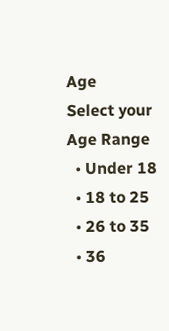Age
Select your Age Range
  • Under 18
  • 18 to 25
  • 26 to 35
  • 36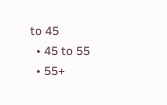to 45
  • 45 to 55
  • 55+